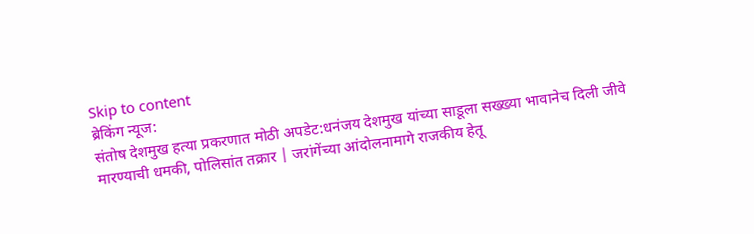Skip to content
ब्रेकिंग न्यूज:
संतोष देशमुख हत्या प्रकरणात मोठी अपडेट:धनंजय देशमुख यांच्या साडूला सख्ख्या भावानेच दिली जीवे मारण्याची धमकी, पोलिसांत तक्रार | जरांगेंच्या आंदोलनामागे राजकीय हेतू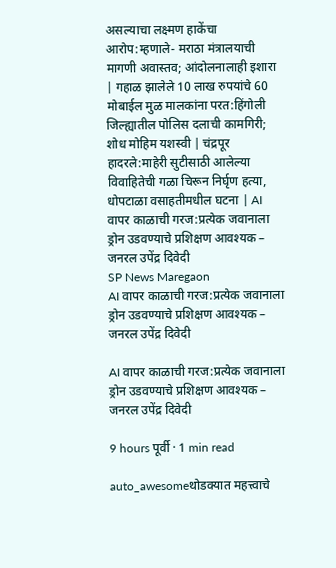असल्याचा लक्ष्मण हाकेंचा आरोप:म्हणाले- मराठा मंत्रालयाची मागणी अवास्तव; आंदोलनालाही इशारा | गहाळ झालेले 10 लाख रुपयांचे 60 मोबाईल मुळ मालकांना परत:हिंगोली जिल्ह्यातील पोलिस दलाची कामगिरी; शोध मोहिम यशस्वी | चंद्रपूर हादरले:माहेरी सुटीसाठी आलेल्या विवाहितेची गळा चिरून निर्घृण हत्या, धोपटाळा वसाहतीमधील घटना | AI वापर काळाची गरज:प्रत्येक जवानाला ड्रोन उडवण्याचे प्रशिक्षण आवश्यक – जनरल उपेंद्र दिवेदी
SP News Maregaon
AI वापर काळाची गरज:प्रत्येक जवानाला ड्रोन उडवण्याचे प्रशिक्षण आवश्यक – जनरल उपेंद्र दिवेदी

AI वापर काळाची गरज:प्रत्येक जवानाला ड्रोन उडवण्याचे प्रशिक्षण आवश्यक – जनरल उपेंद्र दिवेदी

9 hours पूर्वी · 1 min read

auto_awesomeथोडक्यात महत्त्वाचे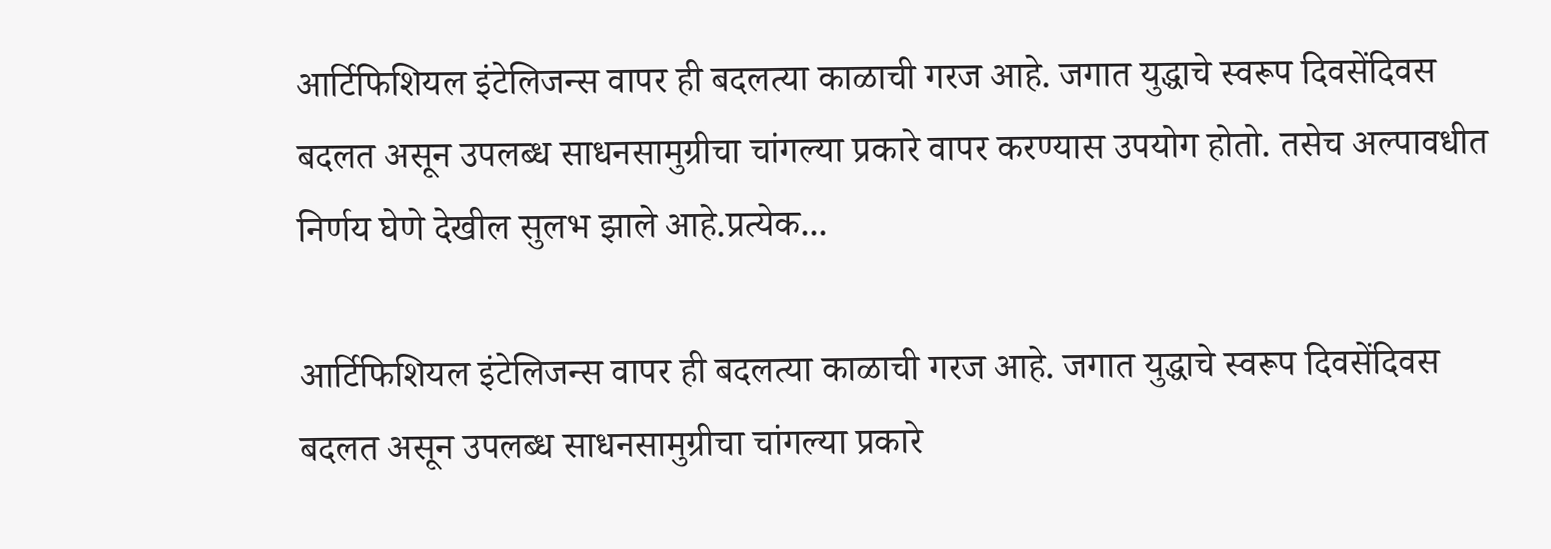आर्टिफिशियल इंटेलिजन्स वापर ही बदलत्या काळाची गरज आहे. जगात युद्धाचे स्वरूप दिवसेंदिवस बदलत असून उपलब्ध साधनसामुग्रीचा चांगल्या प्रकारे वापर करण्यास उपयोग होतो. तसेच अल्पावधीत निर्णय घेणे देखील सुलभ झाले आहे.प्रत्येक...

आर्टिफिशियल इंटेलिजन्स वापर ही बदलत्या काळाची गरज आहे. जगात युद्धाचे स्वरूप दिवसेंदिवस बदलत असून उपलब्ध साधनसामुग्रीचा चांगल्या प्रकारे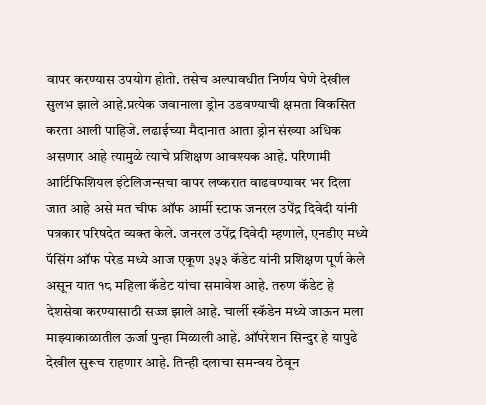वापर करण्यास उपयोग होतो. तसेच अल्पावधीत निर्णय घेणे देखील सुलभ झाले आहे.प्रत्येक जवानाला ड्रोन उडवण्याची क्षमता विकसित करता आली पाहिजे. लढाईच्या मैदानात आता ड्रोन संख्या अधिक असणार आहे त्यामुळे त्याचे प्रशिक्षण आवश्यक आहे. परिणामी आर्टिफिशियल इंटेलिजन्सचा वापर लष्करात वाढवण्यावर भर दिला जात आहे असे मत चीफ ऑफ आर्मी स्टाफ जनरल उपेंद्र दिवेदी यांनी पत्रकार परिषदेत व्यक्त केले. जनरल उपेंद्र दिवेदी म्हणाले, एनडीए मध्ये पॅसिंग ऑफ परेड मध्ये आज एकूण ३५३ कॅडेट यांनी प्रशिक्षण पूर्ण केले असून यात १८ महिला कॅडेट यांचा समावेश आहे. तरुण कॅडेट हे देशसेवा करण्यासाठी सज्ज झाले आहे. चार्ली स्कॅडेन मध्ये जाऊन मला माझ्याकाळातील ऊर्जा पुन्हा मिळाली आहे. ऑपरेशन सिन्दुर हे यापुढे देखील सुरूच राहणार आहे. तिन्ही दलाचा समन्वय ठेवून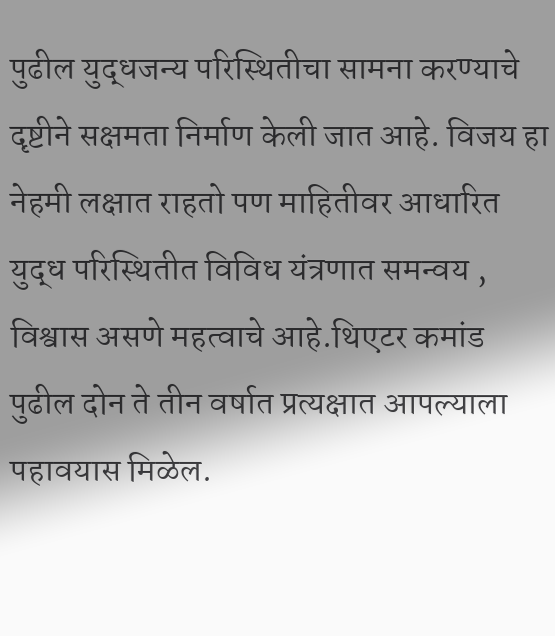पुढील युद्धजन्य परिस्थितीचा सामना करण्याचे दृष्टीने सक्षमता निर्माण केली जात आहे. विजय हा नेहमी लक्षात राहतो पण माहितीवर आधारित युद्ध परिस्थितीत विविध यंत्रणात समन्वय , विश्वास असणे महत्वाचे आहे.थिएटर कमांड पुढील दोन ते तीन वर्षात प्रत्यक्षात आपल्याला पहावयास मिळेल.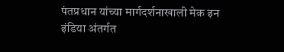पंतप्रधान यांच्या मार्गदर्शनाखाली मेक इन इंडिया अंतर्गत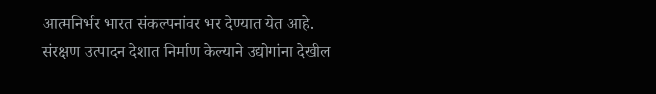आत्मनिर्भर भारत संकल्पनांवर भर देण्यात येत आहे. संरक्षण उत्पादन देशात निर्माण केल्याने उद्योगांना देखील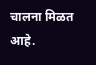चालना मिळत आहे.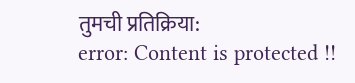तुमची प्रतिक्रिया:
error: Content is protected !!